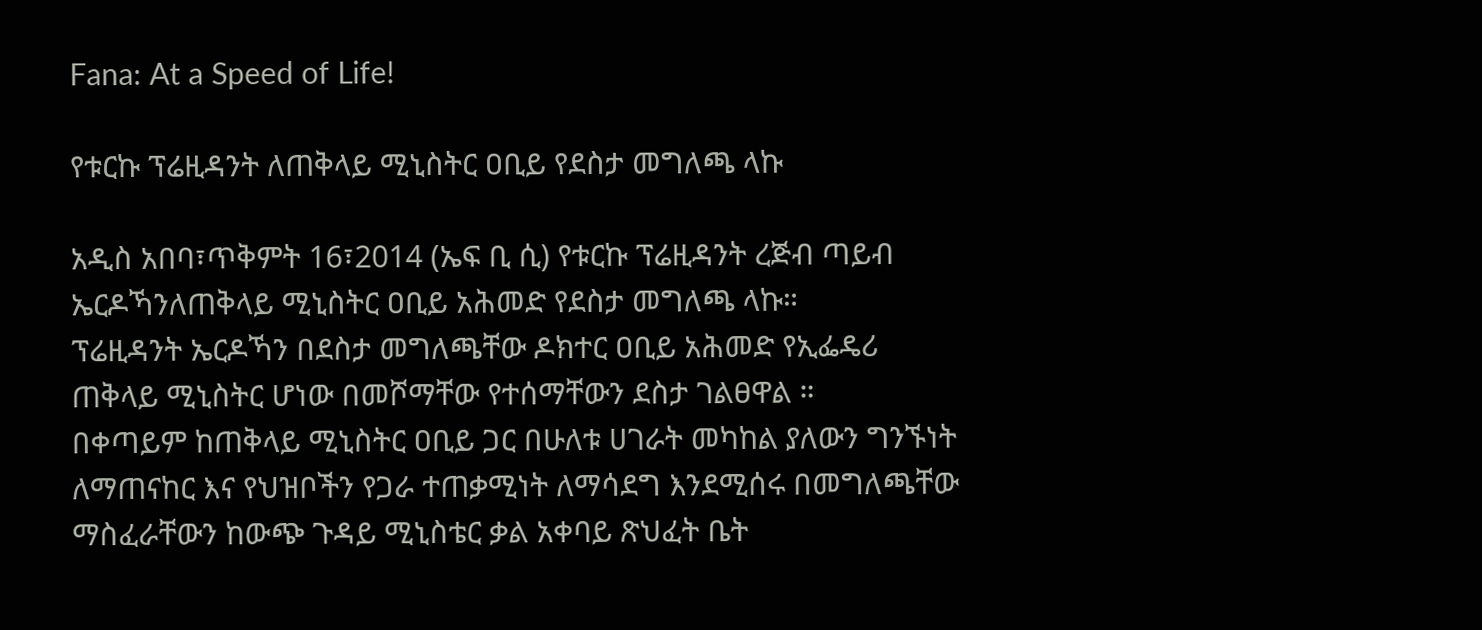Fana: At a Speed of Life!

የቱርኩ ፕሬዚዳንት ለጠቅላይ ሚኒስትር ዐቢይ የደስታ መግለጫ ላኩ

አዲስ አበባ፣ጥቅምት 16፣2014 (ኤፍ ቢ ሲ) የቱርኩ ፕሬዚዳንት ረጅብ ጣይብ ኤርዶኻንለጠቅላይ ሚኒስትር ዐቢይ አሕመድ የደስታ መግለጫ ላኩ።
ፕሬዚዳንት ኤርዶኻን በደስታ መግለጫቸው ዶክተር ዐቢይ አሕመድ የኢፌዴሪ ጠቅላይ ሚኒስትር ሆነው በመሾማቸው የተሰማቸውን ደስታ ገልፀዋል ።
በቀጣይም ከጠቅላይ ሚኒስትር ዐቢይ ጋር በሁለቱ ሀገራት መካከል ያለውን ግንኙነት ለማጠናከር እና የህዝቦችን የጋራ ተጠቃሚነት ለማሳደግ እንደሚሰሩ በመግለጫቸው ማስፈራቸውን ከውጭ ጉዳይ ሚኒስቴር ቃል አቀባይ ጽህፈት ቤት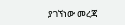ያገኘነው መረጃ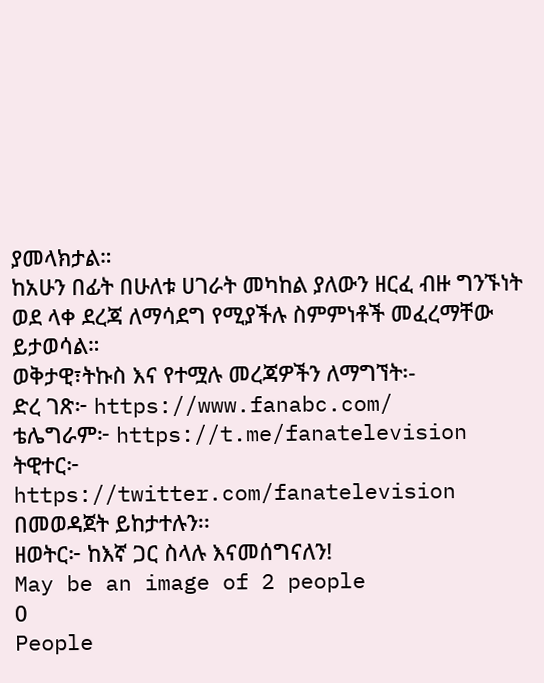ያመላክታል።
ከአሁን በፊት በሁለቱ ሀገራት መካከል ያለውን ዘርፈ ብዙ ግንኙነት ወደ ላቀ ደረጃ ለማሳደግ የሚያችሉ ስምምነቶች መፈረማቸው ይታወሳል።
ወቅታዊ፣ትኩስ እና የተሟሉ መረጃዎችን ለማግኘት፡-
ድረ ገጽ፦ https://www.fanabc.com/
ቴሌግራም፦ https://t.me/fanatelevision
ትዊተር፦ https://twitter.com/fanatelevision በመወዳጀት ይከታተሉን፡፡
ዘወትር፦ ከእኛ ጋር ስላሉ እናመሰግናለን!
May be an image of 2 people
0
People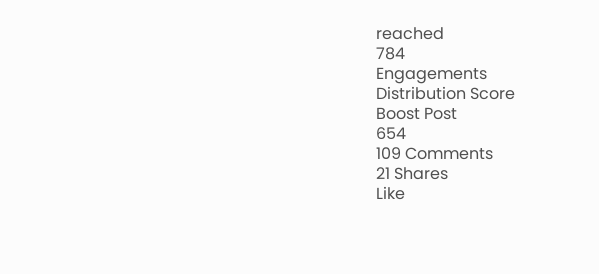reached
784
Engagements
Distribution Score
Boost Post
654
109 Comments
21 Shares
Like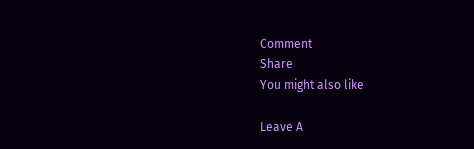Comment
Share
You might also like

Leave A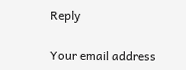Reply

Your email address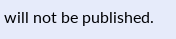will not be published.